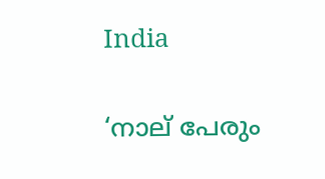India

‘നാല് പേരും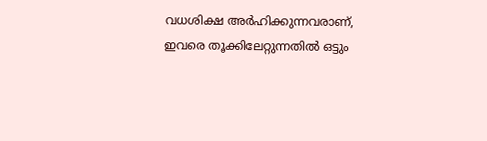വധശിക്ഷ അര്‍ഹിക്കുന്നവരാണ്, ഇവരെ തൂക്കിലേറ്റുന്നതില്‍ ഒട്ടും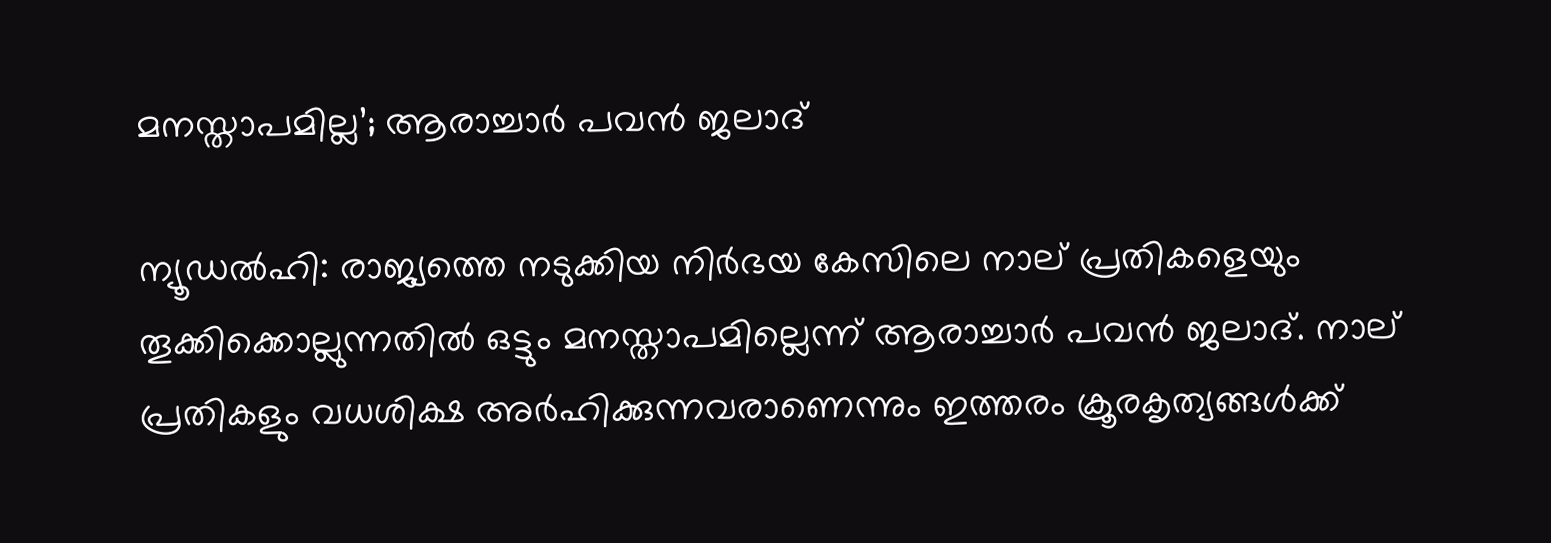മനസ്താപമില്ല’; ആരാച്ചാര്‍ പവന്‍ ജലാദ്

ന്യൂഡല്‍ഹി: രാജ്യത്തെ നടുക്കിയ നിര്‍ഭയ കേസിലെ നാല് പ്രതികളെയും തൂക്കിക്കൊല്ലുന്നതില്‍ ഒട്ടും മനസ്താപമില്ലെന്ന് ആരാച്ചാര്‍ പവന്‍ ജലാദ്. നാല് പ്രതികളും വധശിക്ഷ അര്‍ഹിക്കുന്നവരാണെന്നും ഇത്തരം ക്രൂരകൃത്യങ്ങള്‍ക്ക്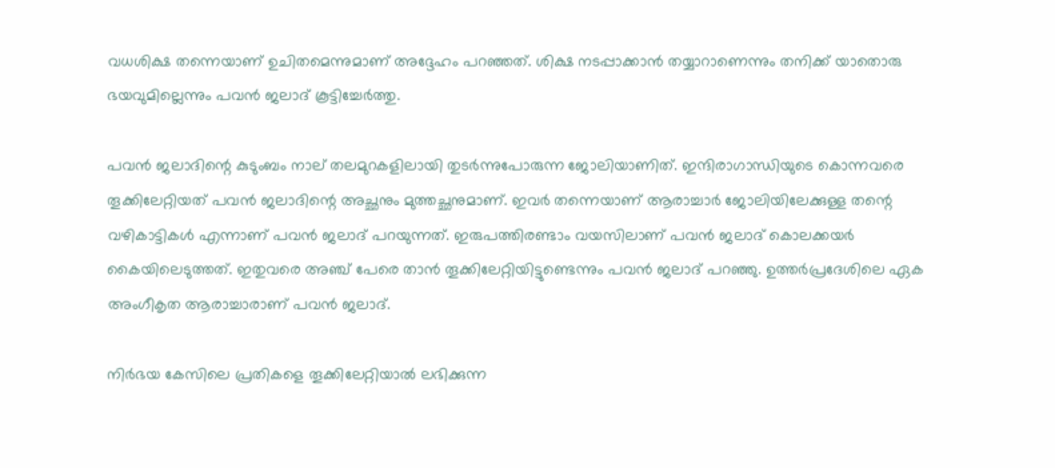വധശിക്ഷ തന്നെയാണ് ഉചിതമെന്നുമാണ് അദ്ദേഹം പറഞ്ഞത്. ശിക്ഷ നടപ്പാക്കാന്‍ തയ്യാറാണെന്നും തനിക്ക് യാതൊരു ഭയവുമില്ലെന്നും പവന്‍ ജലാദ് കൂട്ടിച്ചേര്‍ത്തു.

പവന്‍ ജലാദിന്റെ കുടുംബം നാല് തലമുറകളിലായി തുടര്‍ന്നുപോരുന്ന ജോലിയാണിത്. ഇന്ദിരാഗാന്ധിയുടെ കൊന്നവരെ തൂക്കിലേറ്റിയത് പവന്‍ ജലാദിന്റെ അച്ഛനും മുത്തച്ഛനുമാണ്. ഇവര്‍ തന്നെയാണ് ആരാച്ചാര്‍ ജോലിയിലേക്കുള്ള തന്റെ വഴികാട്ടികള്‍ എന്നാണ് പവന്‍ ജലാദ് പറയുന്നത്. ഇരുപത്തിരണ്ടാം വയസിലാണ് പവന്‍ ജലാദ് കൊലക്കയര്‍ കൈയിലെടുത്തത്. ഇതുവരെ അഞ്ച് പേരെ താന്‍ തൂക്കിലേറ്റിയിട്ടുണ്ടെന്നും പവന്‍ ജലാദ് പറഞ്ഞു. ഉത്തര്‍പ്രദേശിലെ ഏക അംഗീകൃത ആരാച്ചാരാണ് പവന്‍ ജലാദ്.

നിര്‍ഭയ കേസിലെ പ്രതികളെ തൂക്കിലേറ്റിയാല്‍ ലഭിക്കുന്ന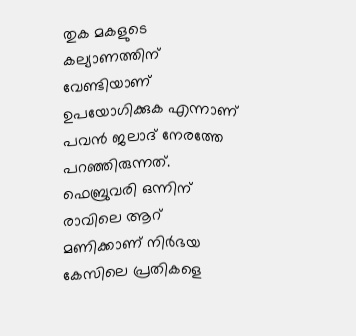തുക മകളുടെ കല്യാണത്തിന് വേണ്ടിയാണ് ഉപയോഗിക്കുക എന്നാണ് പവന്‍ ജലാദ് നേരത്തേ പറഞ്ഞിരുന്നത്. ഫെബ്രുവരി ഒന്നിന് രാവിലെ ആറ് മണിക്കാണ് നിര്‍ഭയ കേസിലെ പ്രതികളെ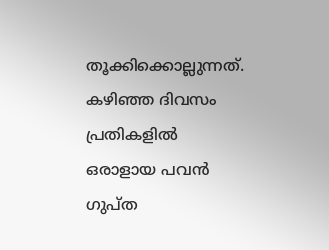തൂക്കിക്കൊല്ലുന്നത്. കഴിഞ്ഞ ദിവസം പ്രതികളില്‍ ഒരാളായ പവന്‍ ഗുപ്ത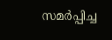സമര്‍പ്പിച്ച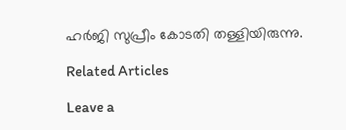ഹര്‍ജി സുപ്രീം കോടതി തള്ളിയിരുന്നു.

Related Articles

Leave a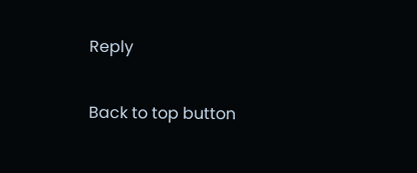Reply

Back to top button